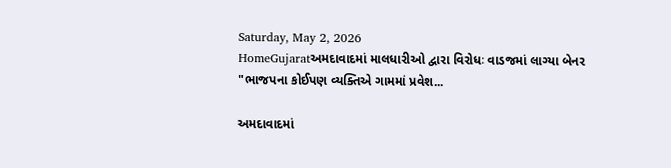Saturday, May 2, 2026
HomeGujaratઅમદાવાદમાં માલધારીઓ દ્વારા વિરોધઃ વાડજમાં લાગ્યા બેનર "ભાજપના કોઈપણ વ્યક્તિએ ગામમાં પ્રવેશ...

અમદાવાદમાં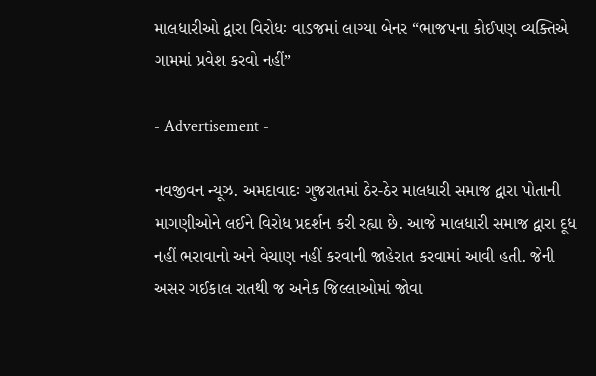માલધારીઓ દ્વારા વિરોધઃ વાડજમાં લાગ્યા બેનર “ભાજપના કોઈપણ વ્યક્તિએ ગામમાં પ્રવેશ કરવો નહીં”

- Advertisement -

નવજીવન ન્યૂઝ. અમદાવાદઃ ગુજરાતમાં ઠેર-ઠેર માલધારી સમાજ દ્વારા પોતાની માગણીઓને લઈને વિરોધ પ્રદર્શન કરી રહ્યા છે. આજે માલધારી સમાજ દ્વારા દૂધ નહીં ભરાવાનો અને વેચાણ નહીં કરવાની જાહેરાત કરવામાં આવી હતી. જેની અસર ગઈકાલ રાતથી જ અનેક જિલ્લાઓમાં જોવા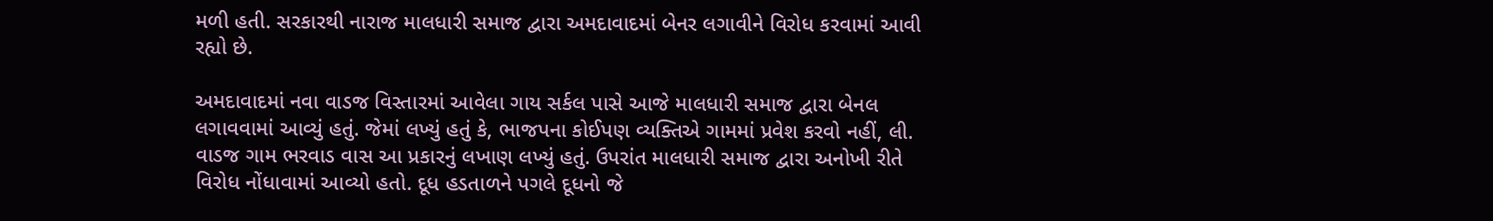મળી હતી. સરકારથી નારાજ માલધારી સમાજ દ્વારા અમદાવાદમાં બેનર લગાવીને વિરોધ કરવામાં આવી રહ્યો છે.

અમદાવાદમાં નવા વાડજ વિસ્તારમાં આવેલા ગાય સર્કલ પાસે આજે માલધારી સમાજ દ્વારા બેનલ લગાવવામાં આવ્યું હતું. જેમાં લખ્યું હતું કે, ભાજપના કોઈપણ વ્યક્તિએ ગામમાં પ્રવેશ કરવો નહીં, લી. વાડજ ગામ ભરવાડ વાસ આ પ્રકારનું લખાણ લખ્યું હતું. ઉપરાંત માલધારી સમાજ દ્વારા અનોખી રીતે વિરોધ નોંધાવામાં આવ્યો હતો. દૂધ હડતાળને પગલે દૂધનો જે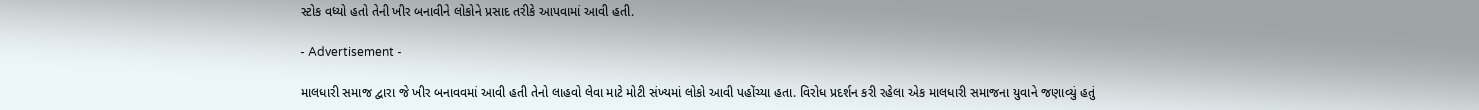સ્ટોક વધ્યો હતો તેની ખીર બનાવીને લોકોને પ્રસાદ તરીકે આપવામાં આવી હતી.

- Advertisement -

માલધારી સમાજ દ્વારા જે ખીર બનાવવમાં આવી હતી તેનો લાહવો લેવા માટે મોટી સંખ્યમાં લોકો આવી પહોંચ્યા હતા. વિરોધ પ્રદર્શન કરી રહેલા એક માલધારી સમાજના યુવાને જણાવ્યું હતું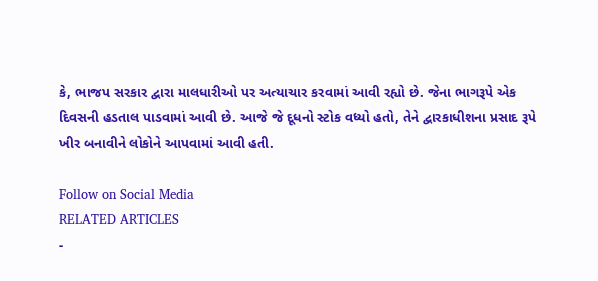કે, ભાજપ સરકાર દ્વારા માલધારીઓ પર અત્યાચાર કરવામાં આવી રહ્યો છે. જેના ભાગરૂપે એક દિવસની હડતાલ પાડવામાં આવી છે. આજે જે દૂધનો સ્ટોક વધ્યો હતો, તેને દ્વારકાધીશના પ્રસાદ રૂપે ખીર બનાવીને લોકોને આપવામાં આવી હતી.

Follow on Social Media
RELATED ARTICLES
-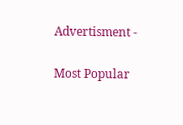Advertisment -

Most Popular